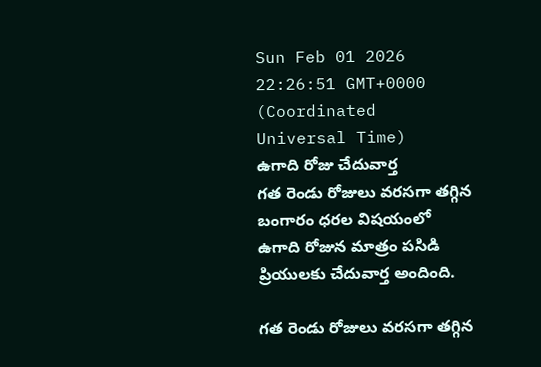Sun Feb 01 2026 22:26:51 GMT+0000 (Coordinated Universal Time)
ఉగాది రోజు చేదువార్త
గత రెండు రోజులు వరసగా తగ్గిన బంగారం ధరల విషయంలో ఉగాది రోజున మాత్రం పసిడి ప్రియులకు చేదువార్త అందింది.

గత రెండు రోజులు వరసగా తగ్గిన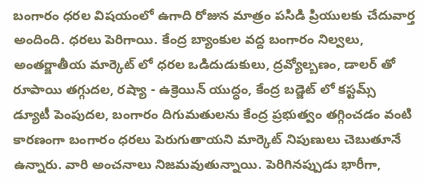బంగారం ధరల విషయంలో ఉగాది రోజున మాత్రం పసిడి ప్రియులకు చేదువార్త అందింది. ధరలు పెరిగాయి. కేంద్ర బ్యాంకుల వద్ద బంగారం నిల్వలు, అంతర్జాతీయ మార్కెట్ లో ధరల ఒడిదుడుకులు, ద్రవ్యోల్బణం, డాలర్ తో రూపాయి తగ్గుదల, రష్యా - ఉక్రెయిన్ యుద్ధం, కేంద్ర బడ్జెట్ లో కస్టమ్స్ డ్యూటీ పెంపుదల, బంగారం దిగుమతులను కేంద్ర ప్రభుత్వం తగ్గించడం వంటి కారణంగా బంగారం ధరలు పెరుగుతాయని మార్కెట్ నిపుణులు చెబుతూనే ఉన్నారు. వారి అంచనాలు నిజమవుతున్నాయి. పెరిగినప్పుడు భారీగా,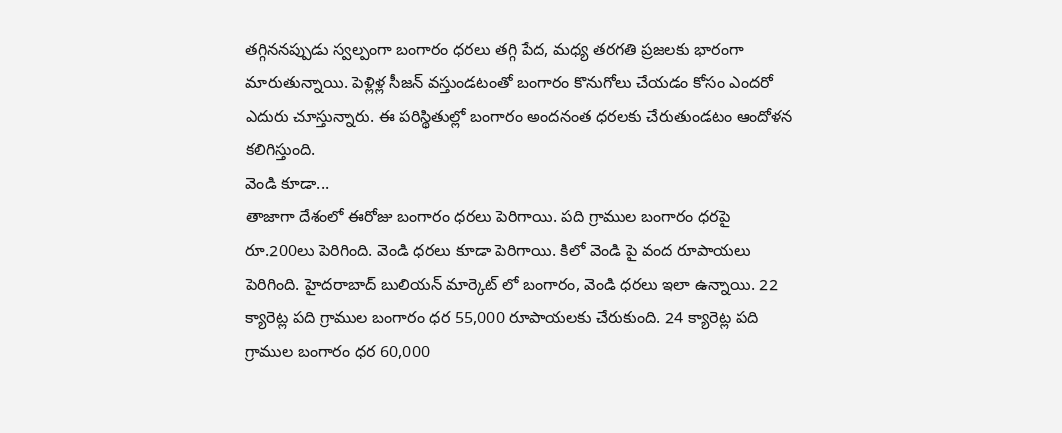తగ్గిననప్పుడు స్వల్పంగా బంగారం ధరలు తగ్గి పేద, మధ్య తరగతి ప్రజలకు భారంగా మారుతున్నాయి. పెళ్లిళ్ల సీజన్ వస్తుండటంతో బంగారం కొనుగోలు చేయడం కోసం ఎందరో ఎదురు చూస్తున్నారు. ఈ పరిస్థితుల్లో బంగారం అందనంత ధరలకు చేరుతుండటం ఆందోళన కలిగిస్తుంది.
వెండి కూడా...
తాజాగా దేశంలో ఈరోజు బంగారం ధరలు పెరిగాయి. పది గ్రాముల బంగారం ధరపై రూ.200లు పెరిగింది. వెండి ధరలు కూడా పెరిగాయి. కిలో వెండి పై వంద రూపాయలు పెరిగింది. హైదరాబాద్ బులియన్ మార్కెట్ లో బంగారం, వెండి ధరలు ఇలా ఉన్నాయి. 22 క్యారెట్ల పది గ్రాముల బంగారం ధర 55,000 రూపాయలకు చేరుకుంది. 24 క్యారెట్ల పది గ్రాముల బంగారం ధర 60,000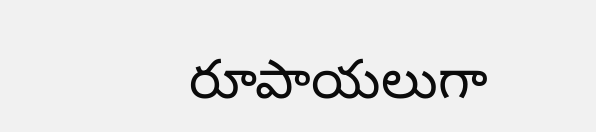రూపాయలుగా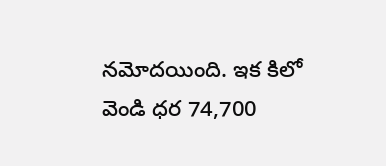నమోదయింది. ఇక కిలో వెండి ధర 74,700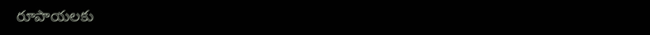రూపాయలకు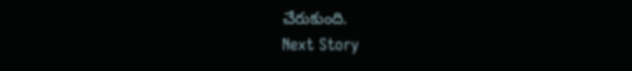చేరుకుంది.
Next Story